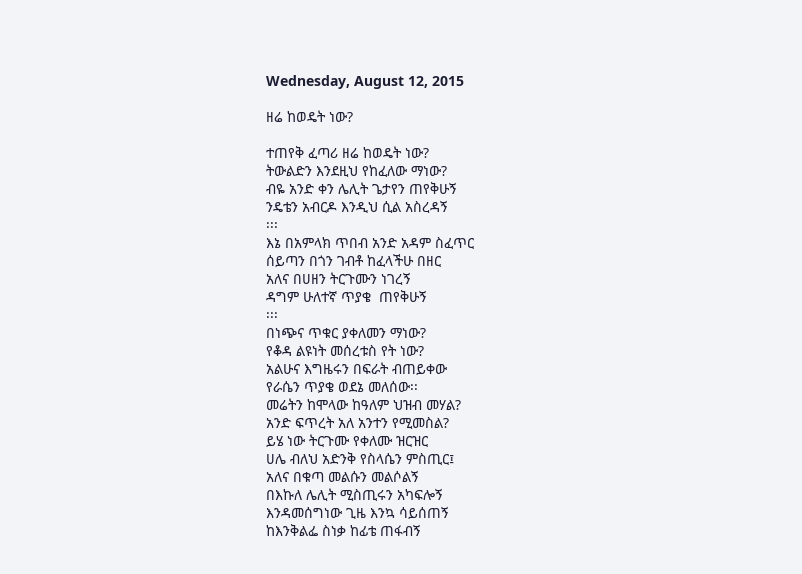Wednesday, August 12, 2015

ዘሬ ከወዴት ነው?

ተጠየቅ ፈጣሪ ዘሬ ከወዴት ነው?
ትውልድን እንደዚህ የከፈለው ማነው?
ብዬ አንድ ቀን ሌሊት ጌታየን ጠየቅሁኝ
ንዴቴን አብርዶ እንዲህ ሲል አስረዳኝ
፡፡፡
እኔ በአምላክ ጥበብ አንድ አዳም ስፈጥር
ሰይጣን በጎን ገብቶ ከፈላችሁ በዘር
አለና በሀዘን ትርጉሙን ነገረኝ
ዳግም ሁለተኛ ጥያቄ  ጠየቅሁኝ
፡፡፡
በነጭና ጥቁር ያቀለመን ማነው?
የቆዳ ልዩነት መሰረቱስ የት ነው?
አልሁና እግዜሩን በፍራት ብጠይቀው
የራሴን ጥያቄ ወደኔ መለሰው፡፡
መሬትን ከሞላው ከዓለም ህዝብ መሃል?
አንድ ፍጥረት አለ አንተን የሚመስል?
ይሄ ነው ትርጉሙ የቀለሙ ዝርዝር
ሀሌ ብለህ አድንቅ የስላሴን ምስጢር፤
አለና በቁጣ መልሱን መልሶልኝ
በእኩለ ሌሊት ሚስጢሩን አካፍሎኝ
እንዳመሰግነው ጊዜ እንኳ ሳይሰጠኝ
ከእንቅልፌ ስነቃ ከፊቴ ጠፋብኝ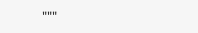"""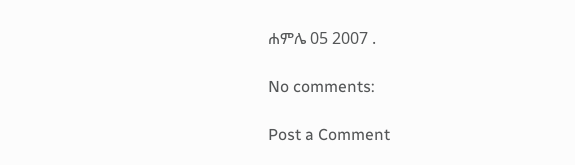ሐምሌ 05 2007 .

No comments:

Post a Comment